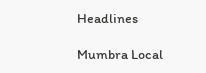Headlines

Mumbra Local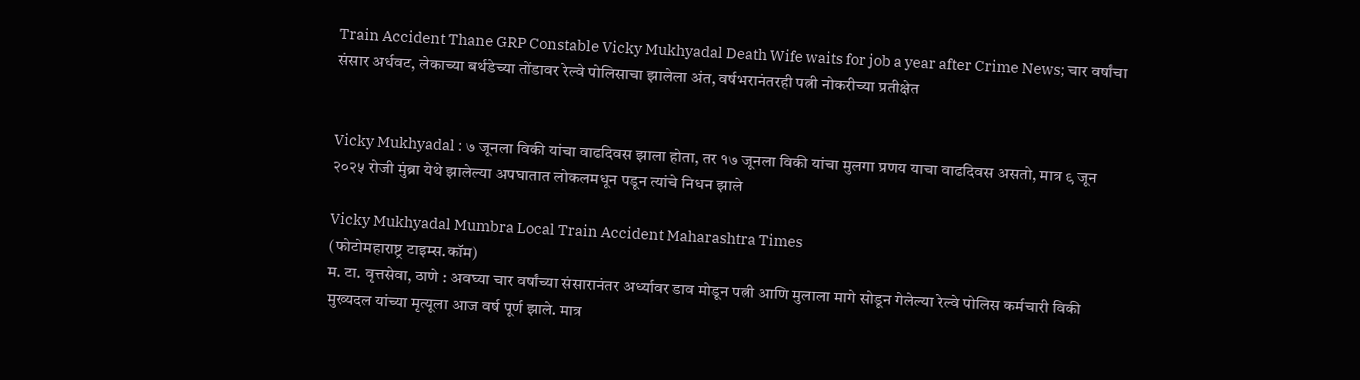Train Accident Thane GRP Constable Vicky Mukhyadal Death Wife waits for job a year after Crime News; चार वर्षांचा संसार अर्धवट, लेकाच्या बर्थडेच्या तोंडावर रेल्वे पोलिसाचा झालेला अंत, वर्षभरानंतरही पत्नी नोकरीच्या प्रतीक्षेत


Vicky Mukhyadal : ७ जूनला विकी यांचा वाढदिवस झाला होता, तर १७ जूनला विकी यांचा मुलगा प्रणय याचा वाढदिवस असतो, मात्र ९ जून २०२५ रोजी मुंब्रा येथे झालेल्या अपघातात लोकलमधून पडून त्यांचे निधन झाले

Vicky Mukhyadal Mumbra Local Train Accident Maharashtra Times
(फोटोमहाराष्ट्र टाइम्स.कॉम)
म. टा. वृत्तसेवा, ठाणे : अवघ्या चार वर्षांच्या संसारानंतर अर्ध्यावर डाव मोडून पत्नी आणि मुलाला मागे सोडून गेलेल्या रेल्वे पोलिस कर्मचारी विकी मुख्यदल यांच्या मृत्यूला आज वर्ष पूर्ण झाले. मात्र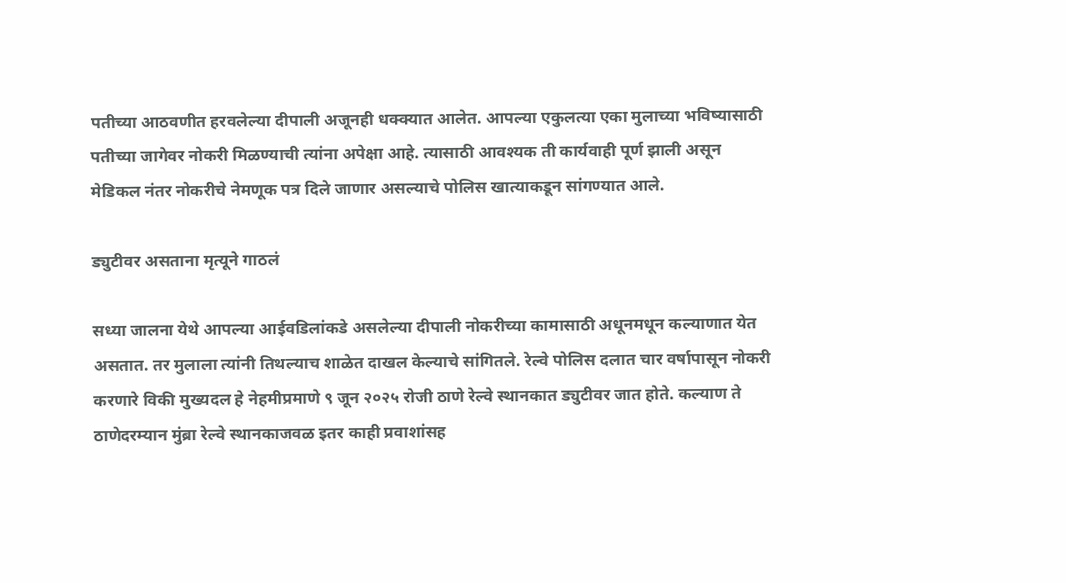पतीच्या आठवणीत हरवलेल्या दीपाली अजूनही धक्क्यात आलेत. आपल्या एकुलत्या एका मुलाच्या भविष्यासाठी पतीच्या जागेवर नोकरी मिळण्याची त्यांना अपेक्षा आहे. त्यासाठी आवश्यक ती कार्यवाही पूर्ण झाली असून मेडिकल नंतर नोकरीचे नेमणूक पत्र दिले जाणार असल्याचे पोलिस खात्याकडून सांगण्यात आले.

ड्युटीवर असताना मृत्यूने गाठलं

सध्या जालना येथे आपल्या आईवडिलांकडे असलेल्या दीपाली नोकरीच्या कामासाठी अधूनमधून कल्याणात येत असतात. तर मुलाला त्यांनी तिथल्याच शाळेत दाखल केल्याचे सांगितले. रेल्वे पोलिस दलात चार वर्षापासून नोकरी करणारे विकी मुख्यदल हे नेहमीप्रमाणे ९ जून २०२५ रोजी ठाणे रेल्वे स्थानकात ड्युटीवर जात होते. कल्याण ते ठाणेदरम्यान मुंब्रा रेल्वे स्थानकाजवळ इतर काही प्रवाशांसह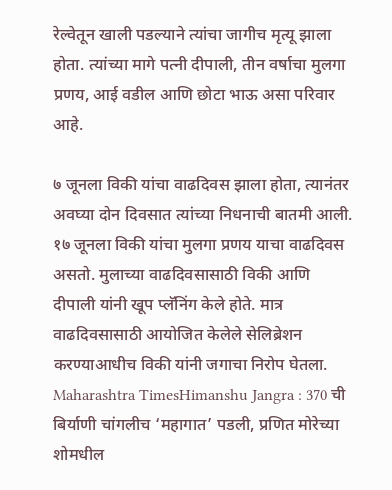रेल्वेतून खाली पडल्याने त्यांचा जागीच मृत्यू झाला होता. त्यांच्या मागे पत्नी दीपाली, तीन वर्षाचा मुलगा प्रणय, आई वडील आणि छोटा भाऊ असा परिवार आहे.

७ जूनला विकी यांचा वाढदिवस झाला होता, त्यानंतर अवघ्या दोन दिवसात त्यांच्या निधनाची बातमी आली. १७ जूनला विकी यांचा मुलगा प्रणय याचा वाढदिवस असतो. मुलाच्या वाढदिवसासाठी विकी आणि दीपाली यांनी खूप प्लॅनिंग केले होते. मात्र वाढदिवसासाठी आयोजित केलेले सेलिब्रेशन करण्याआधीच विकी यांनी जगाचा निरोप घेतला.
Maharashtra TimesHimanshu Jangra : 370 ची बिर्याणी चांगलीच ‘महागात’ पडली, प्रणित मोरेच्या शोमधील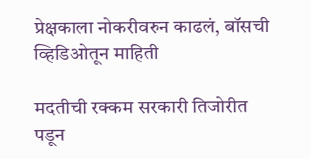प्रेक्षकाला नोकरीवरुन काढलं, बॉसची व्हिडिओतून माहिती

मदतीची रक्कम सरकारी तिजोरीत पडून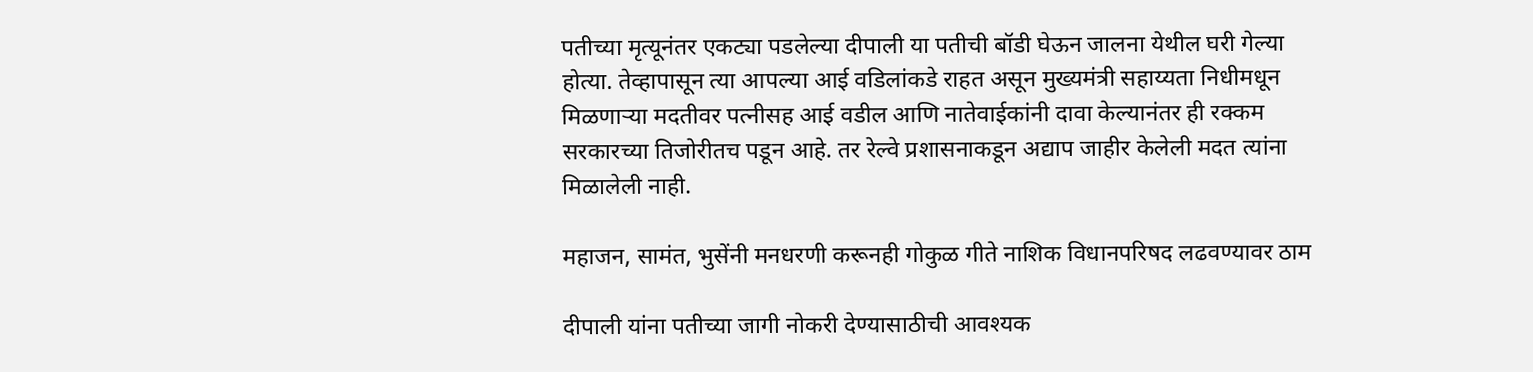पतीच्या मृत्यूनंतर एकट्या पडलेल्या दीपाली या पतीची बॉडी घेऊन जालना येथील घरी गेल्या होत्या. तेव्हापासून त्या आपल्या आई वडिलांकडे राहत असून मुख्यमंत्री सहाय्यता निधीमधून मिळणाऱ्या मदतीवर पत्नीसह आई वडील आणि नातेवाईकांनी दावा केल्यानंतर ही रक्कम सरकारच्या तिजोरीतच पडून आहे. तर रेल्वे प्रशासनाकडून अद्याप जाहीर केलेली मदत त्यांना मिळालेली नाही.

महाजन, सामंत, भुसेंनी मनधरणी करूनही गोकुळ गीते नाशिक विधानपरिषद लढवण्यावर ठाम

दीपाली यांना पतीच्या जागी नोकरी देण्यासाठीची आवश्यक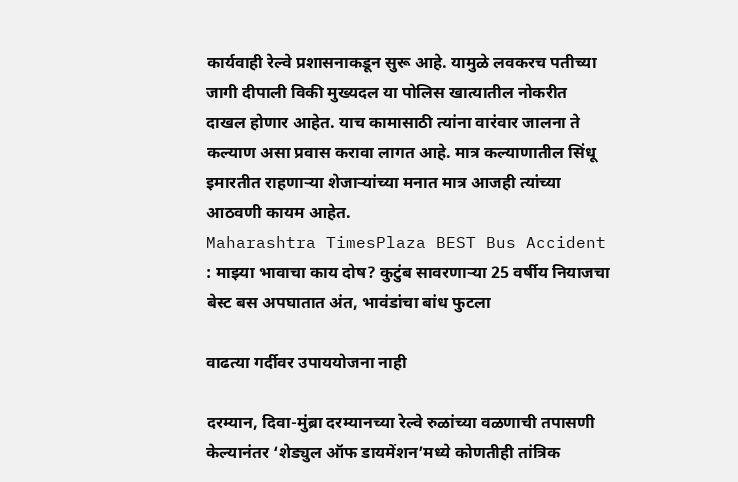कार्यवाही रेल्वे प्रशासनाकडून सुरू आहे. यामुळे लवकरच पतीच्या जागी दीपाली विकी मुख्यदल या पोलिस खात्यातील नोकरीत दाखल होणार आहेत. याच कामासाठी त्यांना वारंवार जालना ते कल्याण असा प्रवास करावा लागत आहे. मात्र कल्याणातील सिंधू इमारतीत राहणाऱ्या शेजाऱ्यांच्या मनात मात्र आजही त्यांच्या आठवणी कायम आहेत.
Maharashtra TimesPlaza BEST Bus Accident : माझ्या भावाचा काय दोष? कुटुंब सावरणाऱ्या 25 वर्षीय नियाजचा बेस्ट बस अपघातात अंत, भावंडांचा बांध फुटला

वाढत्या गर्दीवर उपाययोजना नाही

दरम्यान, दिवा-मुंब्रा दरम्यानच्या रेल्वे रुळांच्या वळणाची तपासणी केल्यानंतर ‘शेड्युल ऑफ डायमेंशन’मध्ये कोणतीही तांत्रिक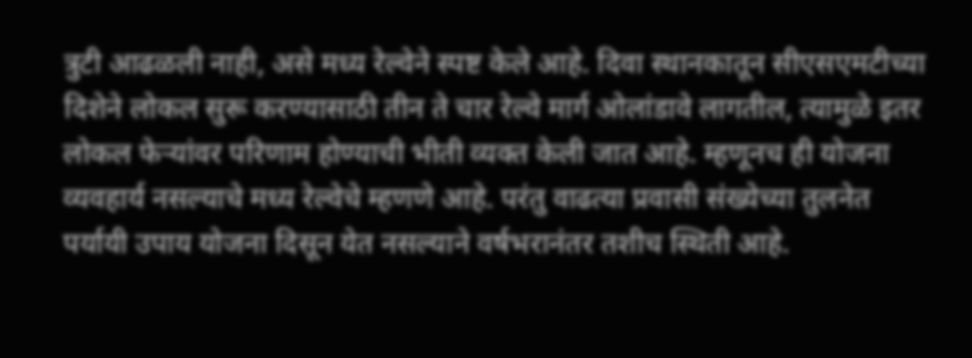त्रुटी आढळली नाही, असे मध्य रेल्वेने स्पष्ट केले आहे. दिवा स्थानकातून सीएसएमटीच्या दिशेने लोकल सुरू करण्यासाठी तीन ते चार रेल्वे मार्ग ओलांडावे लागतील, त्यामुळे इतर लोकल फेऱ्यांवर परिणाम होण्याची भीती व्यक्त केली जात आहे. म्हणूनच ही योजना व्यवहार्य नसल्याचे मध्य रेल्वेचे म्हणणे आहे. परंतु वाढत्या प्रवासी संख्येच्या तुलनेत पर्यायी उपाय योजना दिसून येत नसल्याने वर्षभरानंतर तशीच स्थिती आहे.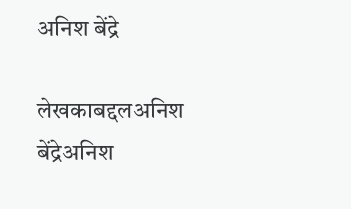अनिश बेंद्रे

लेखकाबद्दलअनिश बेंद्रेअनिश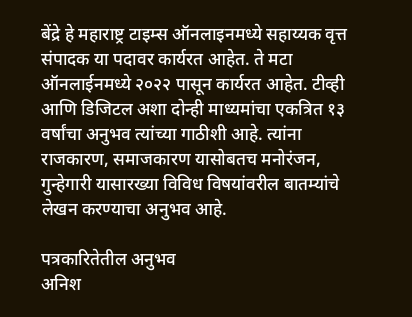बेंद्रे हे महाराष्ट्र टाइम्स ऑनलाइनमध्ये सहाय्यक वृत्त संपादक या पदावर कार्यरत आहेत. ते मटा ऑनलाईनमध्ये २०२२ पासून कार्यरत आहेत. टीव्ही आणि डिजिटल अशा दोन्ही माध्यमांचा एकत्रित १३ वर्षांचा अनुभव त्यांच्या गाठीशी आहे. त्यांना राजकारण, समाजकारण यासोबतच मनोरंजन, गुन्हेगारी यासारख्या विविध विषयांवरील बातम्यांचे लेखन करण्याचा अनुभव आहे.

पत्रकारितेतील अनुभव
अनिश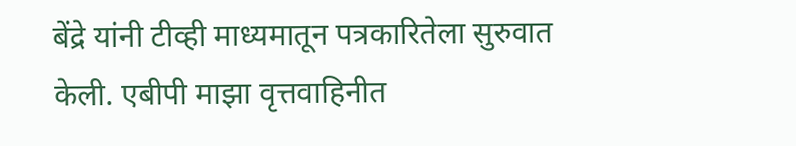बेंद्रे यांनी टीव्ही माध्यमातून पत्रकारितेला सुरुवात केली. एबीपी माझा वृत्तवाहिनीत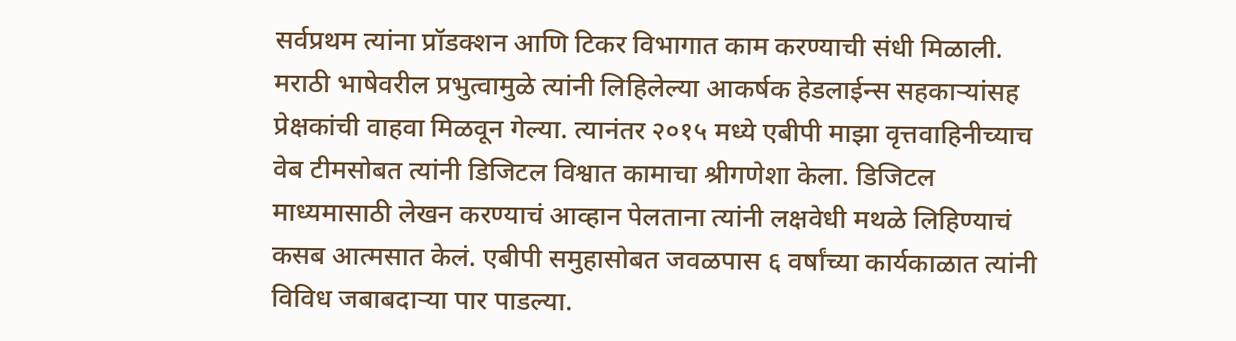सर्वप्रथम त्यांना प्रॉडक्शन आणि टिकर विभागात काम करण्याची संधी मिळाली. मराठी भाषेवरील प्रभुत्वामुळे त्यांनी लिहिलेल्या आकर्षक हेडलाईन्स सहकाऱ्यांसह प्रेक्षकांची वाहवा मिळवून गेल्या. त्यानंतर २०१५ मध्ये एबीपी माझा वृत्तवाहिनीच्याच वेब टीमसोबत त्यांनी डिजिटल विश्वात कामाचा श्रीगणेशा केला. डिजिटल माध्यमासाठी लेखन करण्याचं आव्हान पेलताना त्यांनी लक्षवेधी मथळे लिहिण्याचं कसब आत्मसात केलं. एबीपी समुहासोबत जवळपास ६ वर्षांच्या कार्यकाळात त्यांनी विविध जबाबदाऱ्या पार पाडल्या.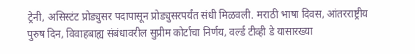ट्रेनी, असिस्टंट प्रोड्युसर पदापासून प्रोड्युसरपर्यंत संधी मिळवली. मराठी भाषा दिवस, आंतरराष्ट्रीय पुरुष दिन, विवाहबाह्य संबंधावरील सुप्रीम कोर्टाचा निर्णय, वर्ल्ड टीव्ही डे यासारख्या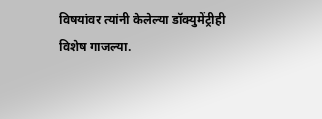विषयांवर त्यांनी केलेल्या डॉक्युमेंट्रीही विशेष गाजल्या.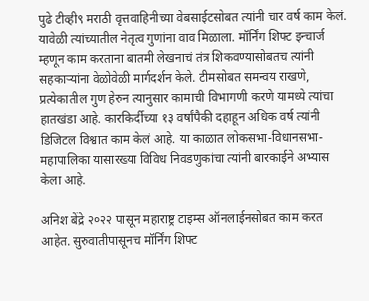पुढे टीव्ही९ मराठी वृत्तवाहिनीच्या वेबसाईटसोबत त्यांनी चार वर्ष काम केलं. यावेळी त्यांच्यातील नेतृत्व गुणांना वाव मिळाला. मॉर्निंग शिफ्ट इन्चार्ज म्हणून काम करताना बातमी लेखनाचं तंत्र शिकवण्यासोबतच त्यांनी सहकाऱ्यांना वेळोवेळी मार्गदर्शन केले. टीमसोबत समन्वय राखणे, प्रत्येकातील गुण हेरुन त्यानुसार कामाची विभागणी करणे यामध्ये त्यांचा हातखंडा आहे. कारकिर्दीच्या १३ वर्षांपैकी दहाहून अधिक वर्ष त्यांनी डिजिटल विश्वात काम केलं आहे. या काळात लोकसभा-विधानसभा-महापालिका यासारख्या विविध निवडणुकांचा त्यांनी बारकाईने अभ्यास केला आहे.

अनिश बेंद्रे २०२२ पासून महाराष्ट्र टाइम्स ऑनलाईनसोबत काम करत आहेत. सुरुवातीपासूनच मॉर्निंग शिफ्ट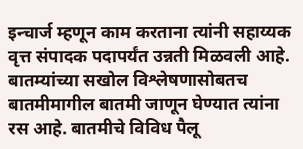इन्चार्ज म्हणून काम करताना त्यांनी सहाय्यक वृत्त संपादक पदापर्यंत उन्नती मिळवली आहे. बातम्यांच्या सखोल विश्लेषणासोबतच बातमीमागील बातमी जाणून घेण्यात त्यांना रस आहे. बातमीचे विविध पैलू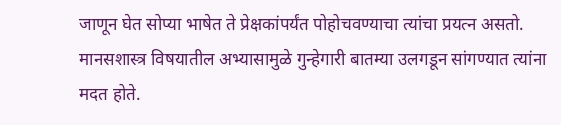जाणून घेत सोप्या भाषेत ते प्रेक्षकांपर्यंत पोहोचवण्याचा त्यांचा प्रयत्न असतो. मानसशास्त्र विषयातील अभ्यासामुळे गुन्हेगारी बातम्या उलगडून सांगण्यात त्यांना मदत होते.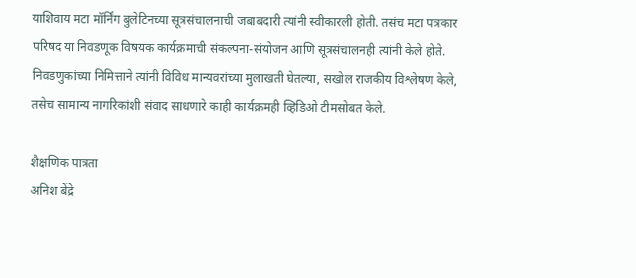याशिवाय मटा मॉर्निंग बुलेटिनच्या सूत्रसंचालनाची जबाबदारी त्यांनी स्वीकारली होती. तसंच मटा पत्रकार परिषद या निवडणूक विषयक कार्यक्रमाची संकल्पना-संयोजन आणि सूत्रसंचालनही त्यांनी केले होते. निवडणुकांच्या निमित्ताने त्यांनी विविध मान्यवरांच्या मुलाखती घेतल्या, सखोल राजकीय विश्लेषण केले, तसेच सामान्य नागरिकांशी संवाद साधणारे काही कार्यक्रमही व्हिडिओ टीमसोबत केले.

शैक्षणिक पात्रता
अनिश बेंद्रे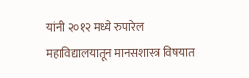यांनी २०१२ मध्ये रुपारेल महाविद्यालयातून मानसशास्त्र विषयात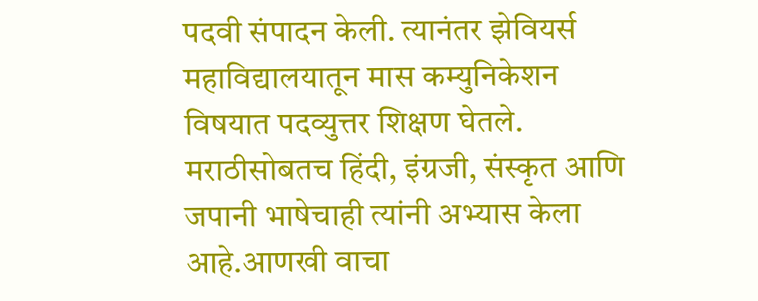पदवी संपादन केली. त्यानंतर झेवियर्स महाविद्यालयातून मास कम्युनिकेशन विषयात पदव्युत्तर शिक्षण घेतले. मराठीसोबतच हिंदी, इंग्रजी, संस्कृत आणि जपानी भाषेचाही त्यांनी अभ्यास केला आहे.आणखी वाचा